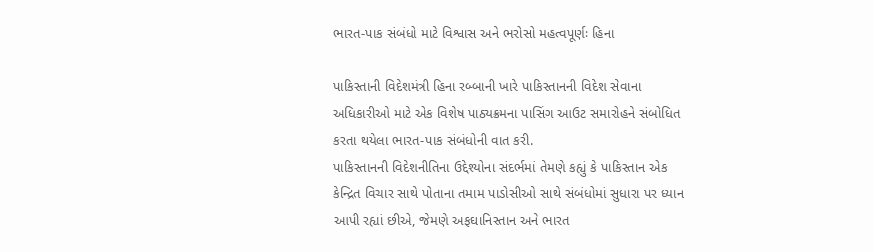ભારત-પાક સંબંધો માટે વિશ્વાસ અને ભરોસો મહત્વપૂર્ણઃ હિના

પાકિસ્તાની વિદેશમંત્રી હિના રબ્બાની ખારે પાકિસ્તાનની વિદેશ સેવાના અધિકારીઓ માટે એક વિશેષ પાઠ્યક્રમના પાસિંગ આઉટ સમારોહને સંબોધિત કરતા થયેલા ભારત-પાક સંબંધોની વાત કરી.
પાકિસ્તાનની વિદેશનીતિના ઉદ્દેશ્યોના સંદર્ભમાં તેમણે કહ્યું કે પાકિસ્તાન એક કેન્દ્રિત વિચાર સાથે પોતાના તમામ પાડોસીઓ સાથે સંબંધોમાં સુધારા પર ધ્યાન આપી રહ્યાં છીએ, જેમણે અફઘાનિસ્તાન અને ભારત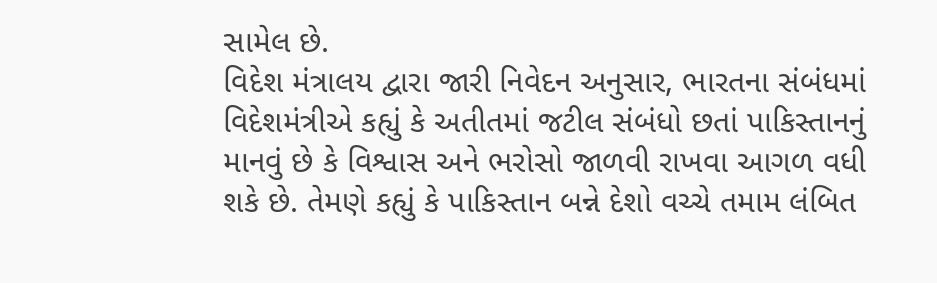સામેલ છે.
વિદેશ મંત્રાલય દ્વારા જારી નિવેદન અનુસાર, ભારતના સંબંધમાં વિદેશમંત્રીએ કહ્યું કે અતીતમાં જટીલ સંબંધો છતાં પાકિસ્તાનનું માનવું છે કે વિશ્વાસ અને ભરોસો જાળવી રાખવા આગળ વધી શકે છે. તેમણે કહ્યું કે પાકિસ્તાન બન્ને દેશો વચ્ચે તમામ લંબિત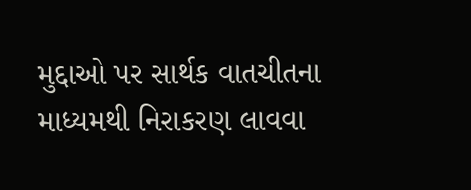મુદ્દાઓ પર સાર્થક વાતચીતના માધ્યમથી નિરાકરણ લાવવા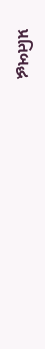પ્રતિબદ્ધ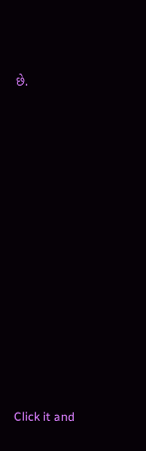છે.












Click it and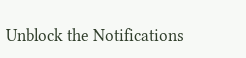Unblock the Notifications